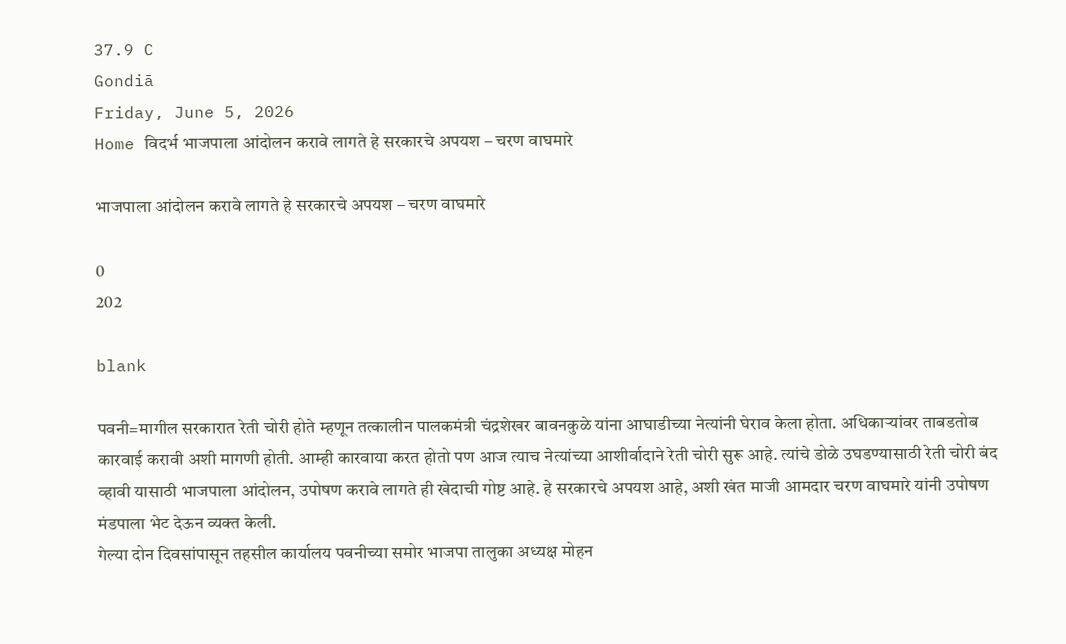37.9 C
Gondiā
Friday, June 5, 2026
Home विदर्भ भाजपाला आंदोलन करावे लागते हे सरकारचे अपयश – चरण वाघमारे

भाजपाला आंदोलन करावे लागते हे सरकारचे अपयश – चरण वाघमारे

0
202

blank

पवनी=मागील सरकारात रेती चोरी होते म्हणून तत्कालीन पालकमंत्री चंद्रशेखर बावनकुळे यांना आघाडीच्या नेत्यांनी घेराव केला होता. अधिकार्‍यांवर ताबडतोब कारवाई करावी अशी मागणी होती. आम्ही कारवाया करत होतो पण आज त्याच नेत्यांच्या आशीर्वादाने रेती चोरी सुरू आहे. त्यांचे डोळे उघडण्यासाठी रेती चोरी बंद व्हावी यासाठी भाजपाला आंदोलन, उपोषण करावे लागते ही खेदाची गोष्ट आहे. हे सरकारचे अपयश आहे, अशी खंत माजी आमदार चरण वाघमारे यांनी उपोषण मंडपाला भेट देऊन व्यक्त केली.
गेल्या दोन दिवसांपासून तहसील कार्यालय पवनीच्या समोर भाजपा तालुका अध्यक्ष मोहन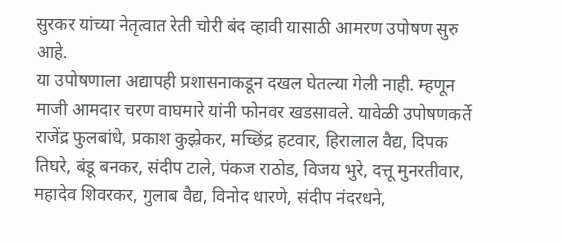सुरकर यांच्या नेतृत्वात रेती चोरी बंद व्हावी यासाठी आमरण उपोषण सुरु आहे.
या उपोषणाला अद्यापही प्रशासनाकडून दखल घेतल्या गेली नाही. म्हणून माजी आमदार चरण वाघमारे यांनी फोनवर खडसावले. यावेळी उपोषणकर्ते राजेंद्र फुलबांधे, प्रकाश कुझ्रेकर, मच्छिंद्र हटवार, हिरालाल वैद्य, दिपक तिघरे, बंडू बनकर, संदीप टाले, पंकज राठोड, विजय भुरे, दत्तू मुनरतीवार, महादेव शिवरकर, गुलाब वैद्य, विनोद धारणे, संदीप नंदरधने,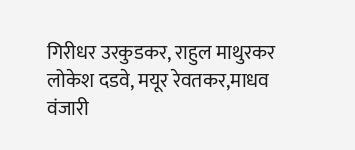गिरीधर उरकुडकर, राहुल माथुरकर लोकेश दडवे, मयूर रेवतकर,माधव वंजारी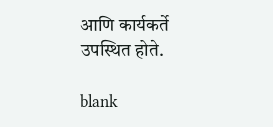आणि कार्यकर्ते उपस्थित होते.

blank